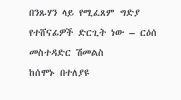በንጹሃን ላይ የሚፈጸም ግድያ የተሸናፊዎች ድርጊት ነው – ርዕሰ መስተዳድር ሽመልስ
ከሰሞኑ በተለያዩ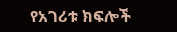የአገሪቱ ክፍሎች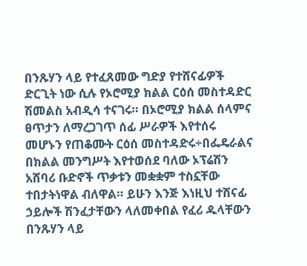በንጹሃን ላይ የተፈጸመው ግድያ የተሸናፊዎች ድርጊት ነው ሲሉ የኦሮሚያ ክልል ርዕሰ መስተዳድር ሽመልስ አብዲሳ ተናገሩ። በኦሮሚያ ክልል ሰላምና ፀጥታን ለማረጋገጥ ሰፊ ሥራዎች እየተሰሩ መሆኑን የጠቆሙት ርዕሰ መስተዳድሩ÷በፌዴራልና በክልል መንግሥት እየተወሰደ ባለው ኦፕሬሽን አሸባሪ ቡድኖች ጥቃቱን መቋቋም ተስኗቸው ተበታትነዋል ብለዋል። ይሁን እንጅ እነዚህ ተሸናፊ ኃይሎች ሽንፈታቸውን ላለመቀበል የፈሪ ዱላቸውን በንጹሃን ላይ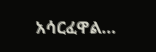አሳርፈዋል…